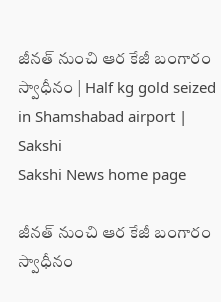జీనత్ నుంచి ఆర కేజీ బంగారం స్వాధీనం | Half kg gold seized in Shamshabad airport | Sakshi
Sakshi News home page

జీనత్ నుంచి ఆర కేజీ బంగారం స్వాధీనం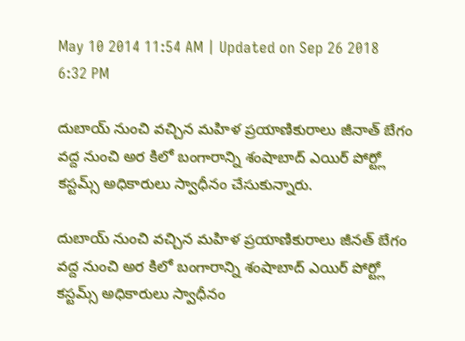May 10 2014 11:54 AM | Updated on Sep 26 2018 6:32 PM

దుబాయ్ నుంచి వచ్చిన మహిళ ప్రయాణికురాలు జీనాత్ బేగం వద్ద నుంచి అర కిలో బంగారాన్ని శంషాబాద్ ఎయిర్ పోర్ట్లో కస్టమ్స్ అధికారులు స్వాధీనం చేసుకున్నారు.

దుబాయ్ నుంచి వచ్చిన మహిళ ప్రయాణికురాలు జీనత్ బేగం వద్ద నుంచి అర కిలో బంగారాన్ని శంషాబాద్ ఎయిర్ పోర్ట్లో కస్టమ్స్ అధికారులు స్వాధీనం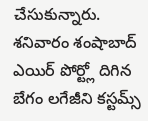చేసుకున్నారు. శనివారం శంషాబాద్ ఎయిర్ పోర్ట్లో దిగిన బేగం లగేజీని కస్టమ్స్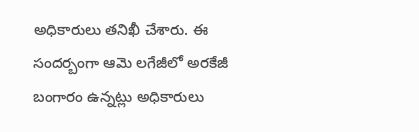అధికారులు తనిఖీ చేశారు. ఈ సందర్బంగా ఆమె లగేజీలో అరకేజీ బంగారం ఉన్నట్లు అధికారులు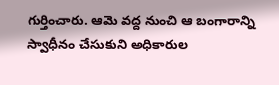గుర్తించారు. ఆమె వద్ద నుంచి ఆ బంగారాన్ని స్వాధీనం చేసుకుని అధికారుల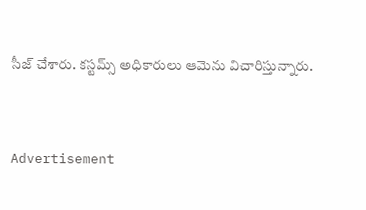సీజ్ చేశారు. కస్టమ్స్ అధికారులు ఆమెను విచారిస్తున్నారు.


Advertisement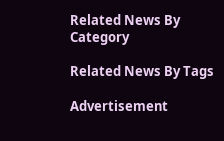Related News By Category

Related News By Tags

Advertisement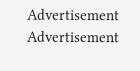Advertisement
Advertisement